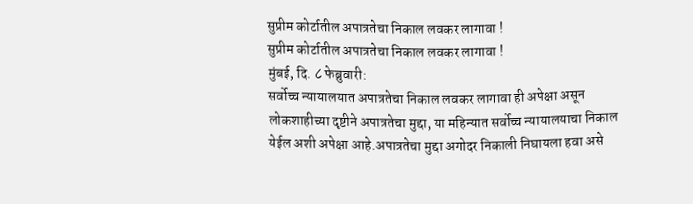सुप्रीम कोर्टातील अपात्रतेचा निकाल लवकर लागावा !
सुप्रीम कोर्टातील अपात्रतेचा निकाल लवकर लागावा !
मुंबई, दि. ८ फेब्रुवारी:
सर्वोच्च न्यायालयात अपात्रतेचा निकाल लवकर लागावा ही अपेक्षा असून लोकशाहीच्या दृष्टीने अपात्रतेचा मुद्दा, या महिन्यात सर्वोच्च न्यायालयाचा निकाल येईल अशी अपेक्षा आहे.अपात्रतेचा मुद्दा अगोदर निकाली निघायला हवा असे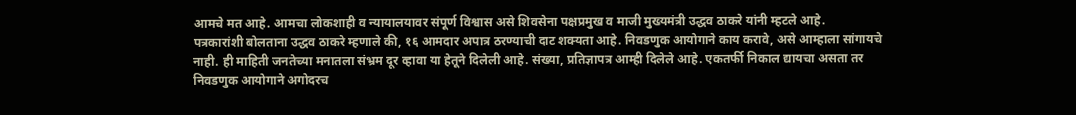आमचे मत आहे. आमचा लोकशाही व न्यायालयावर संपूर्ण विश्वास असे शिवसेना पक्षप्रमुख व माजी मुख्यमंत्री उद्धव ठाकरे यांनी म्हटले आहे.
पत्रकारांशी बोलताना उद्धव ठाकरे म्हणाले की, १६ आमदार अपात्र ठरण्याची दाट शक्यता आहे. निवडणुक आयोगाने काय करावे, असे आम्हाला सांगायचे नाही. ही माहिती जनतेच्या मनातला संभ्रम दूर व्हावा या हेतूने दिलेली आहे. संख्या, प्रतिज्ञापत्र आम्ही दिलेले आहे. एकतर्फी निकाल द्यायचा असता तर निवडणुक आयोगाने अगोदरच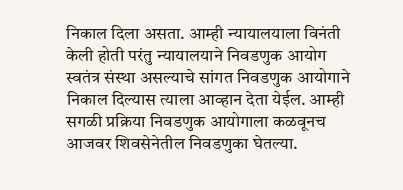निकाल दिला असता. आम्ही न्यायालयाला विनंती केली होती परंतु न्यायालयाने निवडणुक आयोग स्वतंत्र संस्था असल्याचे सांगत निवडणुक आयोगाने निकाल दिल्यास त्याला आव्हान देता येईल. आम्ही सगळी प्रक्रिया निवडणुक आयोगाला कळवूनच आजवर शिवसेनेतील निवडणुका घेतल्या.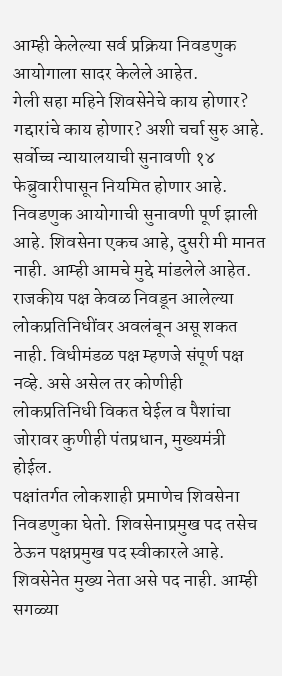आम्ही केलेल्या सर्व प्रक्रिया निवडणुक आयोगाला सादर केलेले आहेत.
गेली सहा महिने शिवसेनेचे काय होणार? गद्दारांचे काय होणार? अशी चर्चा सुरु आहे. सर्वोच्च न्यायालयाची सुनावणी १४ फेब्रुवारीपासून नियमित होणार आहे. निवडणुक आयोगाची सुनावणी पूर्ण झाली आहे. शिवसेना एकच आहे, दुसरी मी मानत नाही. आम्ही आमचे मुद्दे मांडलेले आहेत. राजकीय पक्ष केवळ निवडून आलेल्या लोकप्रतिनिधींवर अवलंबून असू शकत नाही. विधीमंडळ पक्ष म्हणजे संपूर्ण पक्ष नव्हे. असे असेल तर कोणीही लोकप्रतिनिधी विकत घेईल व पैशांचा जोरावर कुणीही पंतप्रधान, मुख्यमंत्री होईल.
पक्षांतर्गत लोकशाही प्रमाणेच शिवसेना निवडणुका घेतो. शिवसेनाप्रमुख पद तसेच ठेऊन पक्षप्रमुख पद स्वीकारले आहे. शिवसेनेत मुख्य नेता असे पद नाही. आम्ही सगळ्या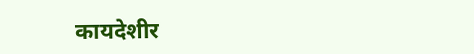कायदेशीर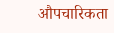औपचारिकता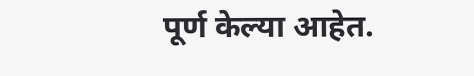पूर्ण केल्या आहेत.